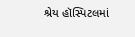શ્રેય હૉસ્પિટલમાં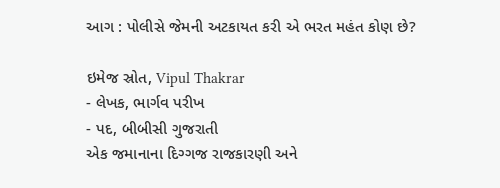આગ : પોલીસે જેમની અટકાયત કરી એ ભરત મહંત કોણ છે?

ઇમેજ સ્રોત, Vipul Thakrar
- લેખક, ભાર્ગવ પરીખ
- પદ, બીબીસી ગુજરાતી
એક જમાનાના દિગ્ગજ રાજકારણી અને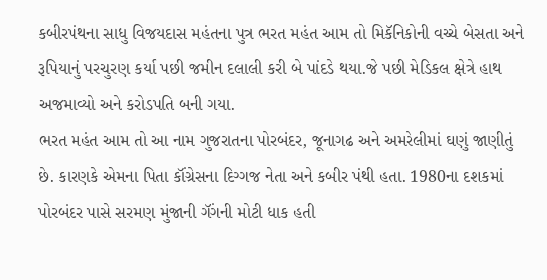કબીરપંથના સાધુ વિજયદાસ મહંતના પુત્ર ભરત મહંત આમ તો મિકૅનિકોની વચ્ચે બેસતા અને રૂપિયાનું પરચુરણ કર્યા પછી જમીન દલાલી કરી બે પાંદડે થયા.જે પછી મેડિકલ ક્ષેત્રે હાથ અજમાવ્યો અને કરોડપતિ બની ગયા.
ભરત મહંત આમ તો આ નામ ગુજરાતના પોરબંદર, જૂનાગઢ અને અમરેલીમાં ઘણું જાણીતું છે. કારણકે એમના પિતા કૉંગ્રેસના દિગ્ગજ નેતા અને કબીર પંથી હતા. 1980ના દશકમાં પોરબંદર પાસે સરમણ મુંજાની ગૅંગની મોટી ધાક હતી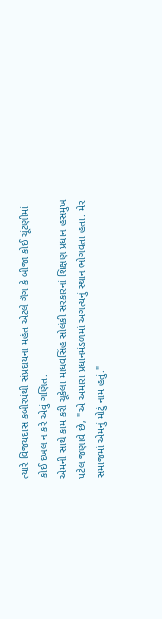ત્યારે વિજયદાસ કબીરપંથી સંપ્રદાયના મહંત એટલે ગૅંગ કે બીજા કોઈ ચૂંટણીમાં કોઈ દખલ ન કરે એવું ગણિત.
એમની સાથે કામ કરી ચૂકેલા માધવસિંહ સોલંકી સરકારનાં શિક્ષણ પ્રધાન હસમુખ પટેલ જણાવે છે, "એ અમારા પ્રધાનમંડળમાં અગત્યનું સ્થાન ભોગવતા હતા. મેર સમાજમાં એમનું મોટું નામ હતું."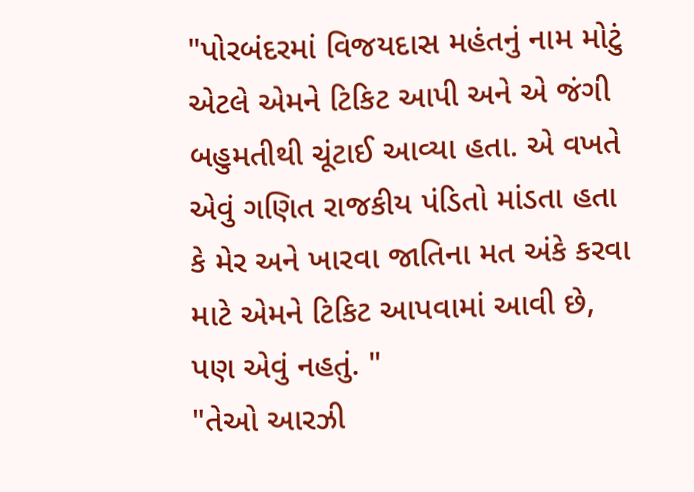"પોરબંદરમાં વિજયદાસ મહંતનું નામ મોટું એટલે એમને ટિકિટ આપી અને એ જંગી બહુમતીથી ચૂંટાઈ આવ્યા હતા. એ વખતે એવું ગણિત રાજકીય પંડિતો માંડતા હતા કે મેર અને ખારવા જાતિના મત અંકે કરવા માટે એમને ટિકિટ આપવામાં આવી છે, પણ એવું નહતું. "
"તેઓ આરઝી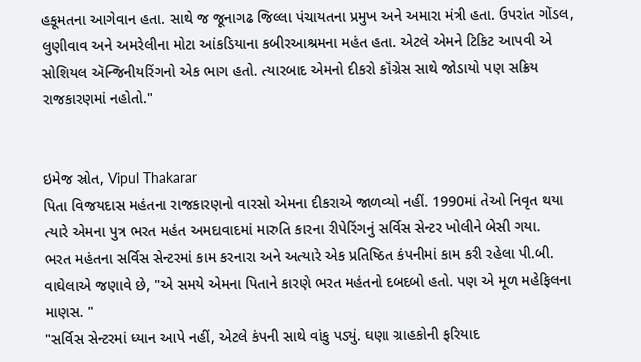હકૂમતના આગેવાન હતા. સાથે જ જૂનાગઢ જિલ્લા પંચાયતના પ્રમુખ અને અમારા મંત્રી હતા. ઉપરાંત ગોંડલ, લુણીવાવ અને અમરેલીના મોટા આંકડિયાના કબીરઆશ્રમના મહંત હતા. એટલે એમને ટિકિટ આપવી એ સોશિયલ ઍન્જિનીયરિંગનો એક ભાગ હતો. ત્યારબાદ એમનો દીકરો કૉંગ્રેસ સાથે જોડાયો પણ સક્રિય રાજકારણમાં નહોતો."


ઇમેજ સ્રોત, Vipul Thakarar
પિતા વિજયદાસ મહંતના રાજકારણનો વારસો એમના દીકરાએ જાળવ્યો નહીં. 1990માં તેઓ નિવૃત થયા ત્યારે એમના પુત્ર ભરત મહંત અમદાવાદમાં મારુતિ કારના રીપેરિંગનું સર્વિસ સેન્ટર ખોલીને બેસી ગયા.
ભરત મહંતના સર્વિસ સેન્ટરમાં કામ કરનારા અને અત્યારે એક પ્રતિષ્ઠિત કંપનીમાં કામ કરી રહેલા પી.બી. વાઘેલાએ જણાવે છે, "એ સમયે એમના પિતાને કારણે ભરત મહંતનો દબદબો હતો. પણ એ મૂળ મહેફિલના માણસ. "
"સર્વિસ સેન્ટરમાં ધ્યાન આપે નહીં, એટલે કંપની સાથે વાંકુ પડ્યું. ઘણા ગ્રાહકોની ફરિયાદ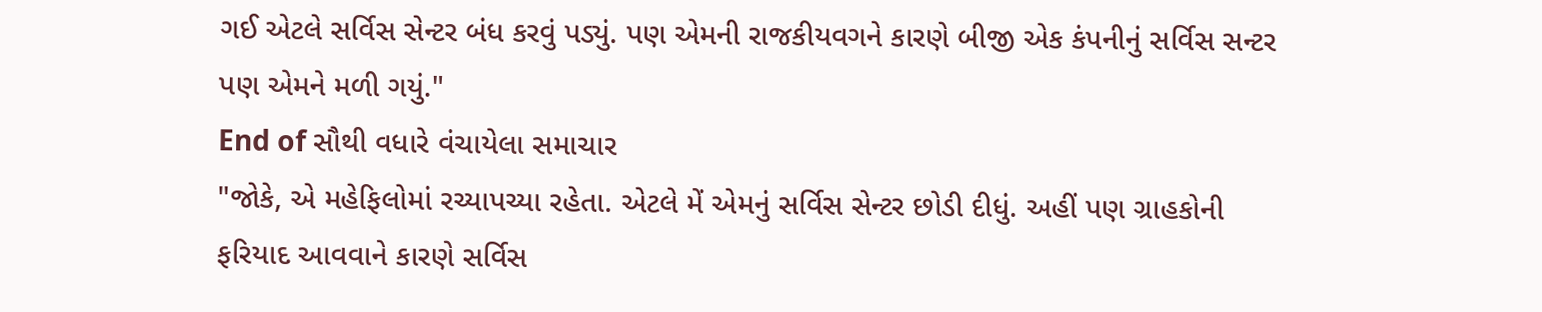ગઈ એટલે સર્વિસ સેન્ટર બંધ કરવું પડ્યું. પણ એમની રાજકીયવગને કારણે બીજી એક કંપનીનું સર્વિસ સન્ટર પણ એમને મળી ગયું."
End of સૌથી વધારે વંચાયેલા સમાચાર
"જોકે, એ મહેફિલોમાં રચ્યાપચ્યા રહેતા. એટલે મેં એમનું સર્વિસ સેન્ટર છોડી દીધું. અહીં પણ ગ્રાહકોની ફરિયાદ આવવાને કારણે સર્વિસ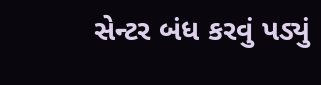સેન્ટર બંધ કરવું પડ્યું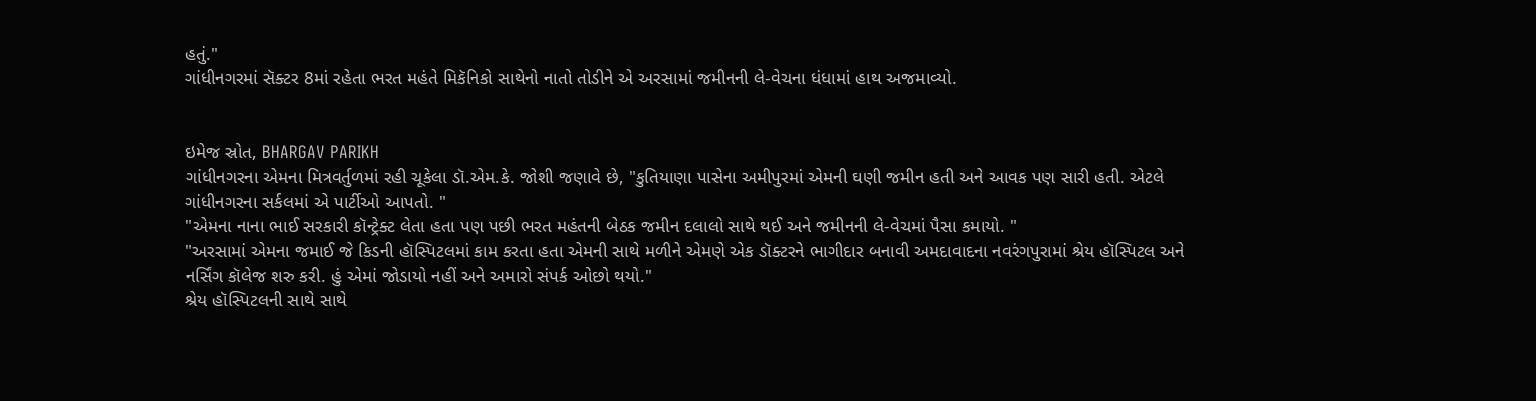હતું."
ગાંધીનગરમાં સૅક્ટર 8માં રહેતા ભરત મહંતે મિકૅનિકો સાથેનો નાતો તોડીને એ અરસામાં જમીનની લે-વેચના ધંધામાં હાથ અજમાવ્યો.


ઇમેજ સ્રોત, BHARGAV PARIKH
ગાંધીનગરના એમના મિત્રવર્તુળમાં રહી ચૂકેલા ડૉ.એમ.કે. જોશી જણાવે છે, "કુતિયાણા પાસેના અમીપુરમાં એમની ઘણી જમીન હતી અને આવક પણ સારી હતી. એટલે ગાંધીનગરના સર્કલમાં એ પાર્ટીઓ આપતો. "
"એમના નાના ભાઈ સરકારી કૉન્ટ્રેક્ટ લેતા હતા પણ પછી ભરત મહંતની બેઠક જમીન દલાલો સાથે થઈ અને જમીનની લે-વેચમાં પૈસા કમાયો. "
"અરસામાં એમના જમાઈ જે કિડની હૉસ્પિટલમાં કામ કરતા હતા એમની સાથે મળીને એમણે એક ડૉક્ટરને ભાગીદાર બનાવી અમદાવાદના નવરંગપુરામાં શ્રેય હૉસ્પિટલ અને નર્સિંગ કૉલેજ શરુ કરી. હું એમાં જોડાયો નહીં અને અમારો સંપર્ક ઓછો થયો."
શ્રેય હૉસ્પિટલની સાથે સાથે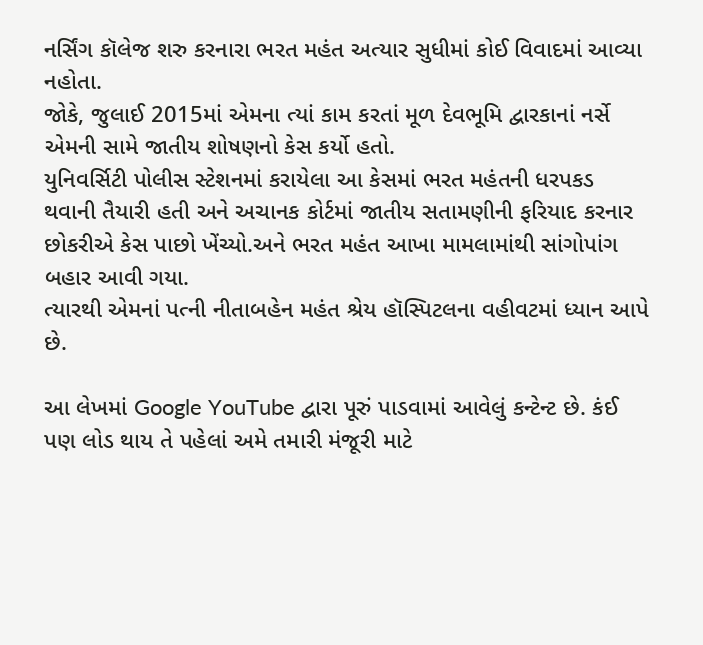નર્સિંગ કૉલેજ શરુ કરનારા ભરત મહંત અત્યાર સુધીમાં કોઈ વિવાદમાં આવ્યા નહોતા.
જોકે, જુલાઈ 2015માં એમના ત્યાં કામ કરતાં મૂળ દેવભૂમિ દ્વારકાનાં નર્સે એમની સામે જાતીય શોષણનો કેસ કર્યો હતો.
યુનિવર્સિટી પોલીસ સ્ટેશનમાં કરાયેલા આ કેસમાં ભરત મહંતની ધરપકડ થવાની તૈયારી હતી અને અચાનક કોર્ટમાં જાતીય સતામણીની ફરિયાદ કરનાર છોકરીએ કેસ પાછો ખેંચ્યો.અને ભરત મહંત આખા મામલામાંથી સાંગોપાંગ બહાર આવી ગયા.
ત્યારથી એમનાં પત્ની નીતાબહેન મહંત શ્રેય હૉસ્પિટલના વહીવટમાં ધ્યાન આપે છે.

આ લેખમાં Google YouTube દ્વારા પૂરું પાડવામાં આવેલું કન્ટેન્ટ છે. કંઈ પણ લોડ થાય તે પહેલાં અમે તમારી મંજૂરી માટે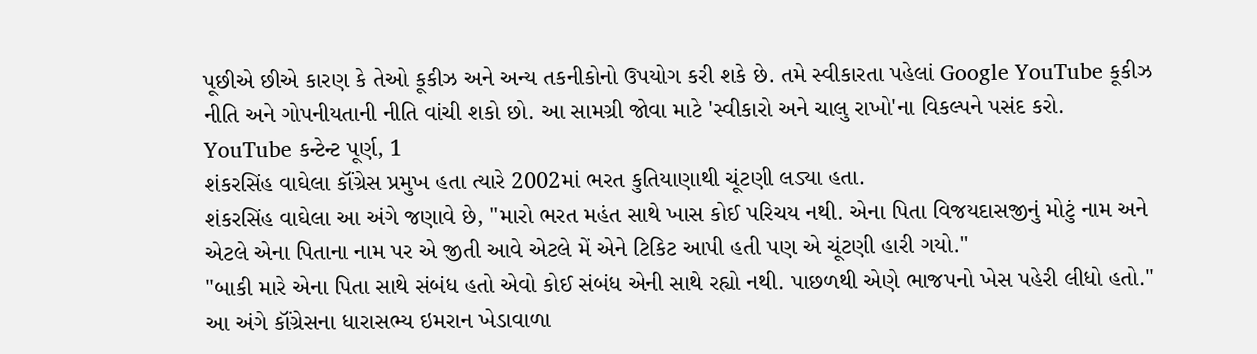પૂછીએ છીએ કારણ કે તેઓ કૂકીઝ અને અન્ય તકનીકોનો ઉપયોગ કરી શકે છે. તમે સ્વીકારતા પહેલાં Google YouTube કૂકીઝ નીતિ અને ગોપનીયતાની નીતિ વાંચી શકો છો. આ સામગ્રી જોવા માટે 'સ્વીકારો અને ચાલુ રાખો'ના વિકલ્પને પસંદ કરો.
YouTube કન્ટેન્ટ પૂર્ણ, 1
શંકરસિંહ વાઘેલા કૉંગ્રેસ પ્રમુખ હતા ત્યારે 2002માં ભરત કુતિયાણાથી ચૂંટણી લડ્યા હતા.
શંકરસિંહ વાઘેલા આ અંગે જણાવે છે, "મારો ભરત મહંત સાથે ખાસ કોઈ પરિચય નથી. એના પિતા વિજયદાસજીનું મોટું નામ અને એટલે એના પિતાના નામ પર એ જીતી આવે એટલે મેં એને ટિકિટ આપી હતી પણ એ ચૂંટણી હારી ગયો."
"બાકી મારે એના પિતા સાથે સંબંધ હતો એવો કોઈ સંબંધ એની સાથે રહ્યો નથી. પાછળથી એણે ભાજપનો ખેસ પહેરી લીધો હતો."
આ અંગે કૉંગ્રેસના ધારાસભ્ય ઇમરાન ખેડાવાળા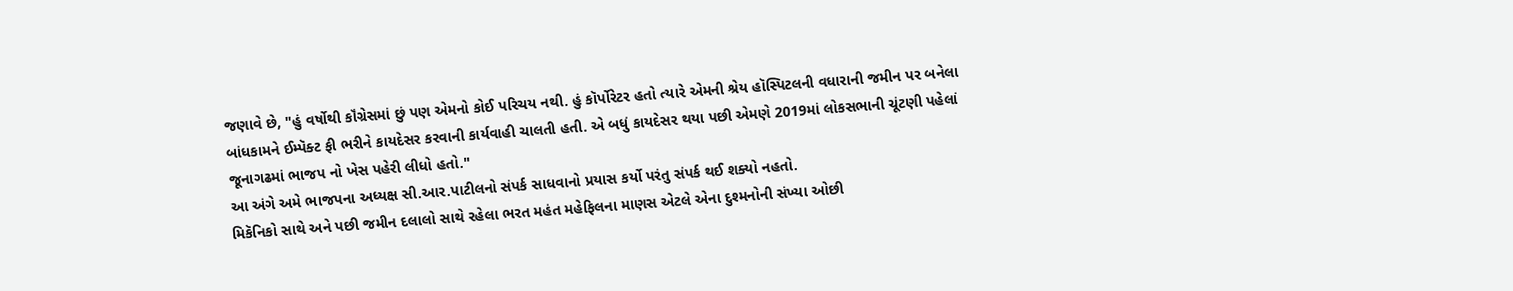જણાવે છે, "હું વર્ષોથી કૉંગ્રેસમાં છું પણ એમનો કોઈ પરિચય નથી. હું કૉર્પોરેટર હતો ત્યારે એમની શ્રેય હૉસ્પિટલની વધારાની જમીન પર બનેલા બાંધકામને ઈમ્પૅક્ટ ફી ભરીને કાયદેસર કરવાની કાર્યવાહી ચાલતી હતી. એ બધું કાયદેસર થયા પછી એમણે 2019માં લોકસભાની ચૂંટણી પહેલાં જૂનાગઢમાં ભાજપ નો ખેસ પહેરી લીધો હતો."
આ અંગે અમે ભાજપના અધ્યક્ષ સી.આર.પાટીલનો સંપર્ક સાધવાનો પ્રયાસ કર્યો પરંતુ સંપર્ક થઈ શક્યો નહતો.
મિકૅનિકો સાથે અને પછી જમીન દલાલો સાથે રહેલા ભરત મહંત મહેફિલના માણસ એટલે એના દુશ્મનોની સંખ્યા ઓછી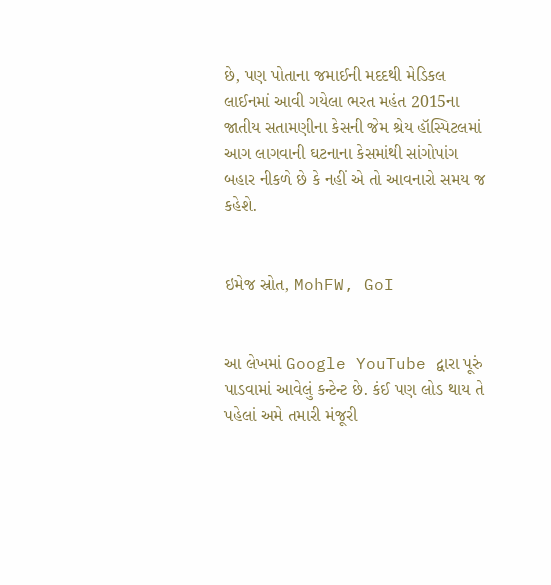છે, પણ પોતાના જમાઈની મદદથી મેડિકલ લાઈનમાં આવી ગયેલા ભરત મહંત 2015ના જાતીય સતામણીના કેસની જેમ શ્રેય હૉસ્પિટલમાં આગ લાગવાની ઘટનાના કેસમાંથી સાંગોપાંગ બહાર નીકળે છે કે નહીં એ તો આવનારો સમય જ કહેશે.


ઇમેજ સ્રોત, MohFW, GoI


આ લેખમાં Google YouTube દ્વારા પૂરું પાડવામાં આવેલું કન્ટેન્ટ છે. કંઈ પણ લોડ થાય તે પહેલાં અમે તમારી મંજૂરી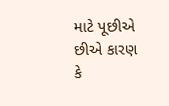માટે પૂછીએ છીએ કારણ કે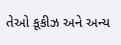તેઓ કૂકીઝ અને અન્ય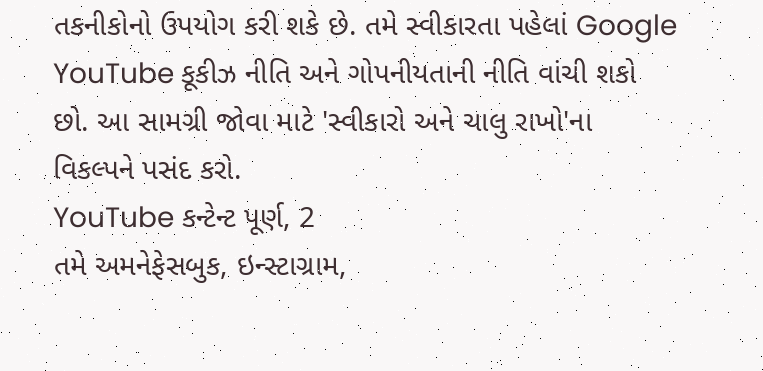તકનીકોનો ઉપયોગ કરી શકે છે. તમે સ્વીકારતા પહેલાં Google YouTube કૂકીઝ નીતિ અને ગોપનીયતાની નીતિ વાંચી શકો છો. આ સામગ્રી જોવા માટે 'સ્વીકારો અને ચાલુ રાખો'ના વિકલ્પને પસંદ કરો.
YouTube કન્ટેન્ટ પૂર્ણ, 2
તમે અમનેફેસબુક, ઇન્સ્ટાગ્રામ,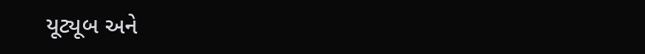યૂટ્યૂબ અને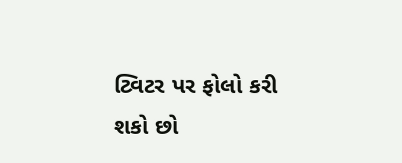ટ્વિટર પર ફોલો કરી શકો છો